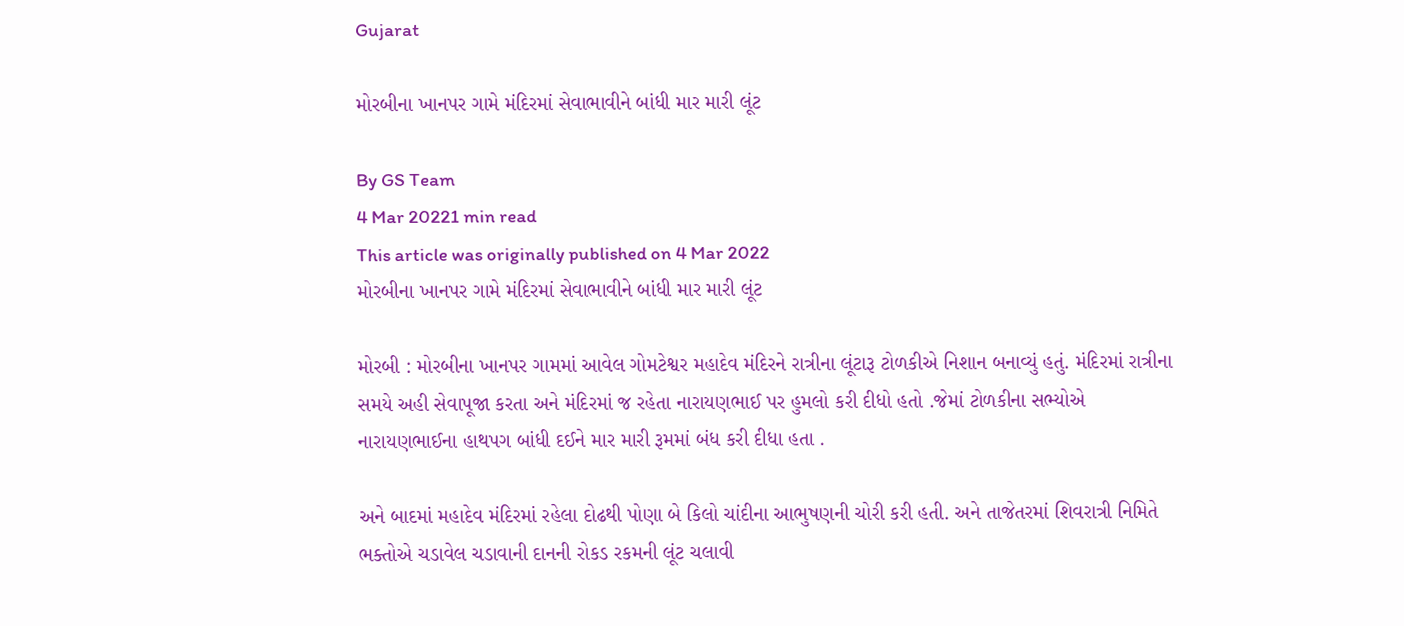Gujarat

મોરબીના ખાનપર ગામે મંદિરમાં સેવાભાવીને બાંધી માર મારી લૂંટ

By GS Team
4 Mar 20221 min read
This article was originally published on 4 Mar 2022
મોરબીના ખાનપર ગામે મંદિરમાં સેવાભાવીને બાંધી માર મારી લૂંટ

મોરબી : મોરબીના ખાનપર ગામમાં આવેલ ગોમટેશ્વર મહાદેવ મંદિરને રાત્રીના લૂંટારૂ ટોળકીએ નિશાન બનાવ્યું હતું. મંદિરમાં રાત્રીના સમયે અહી સેવાપૂજા કરતા અને મંદિરમાં જ રહેતા નારાયણભાઈ પર હુમલો કરી દીધો હતો .જેમાં ટોળકીના સભ્યોએ નારાયણભાઈના હાથપગ બાંધી દઈને માર મારી રૂમમાં બંધ કરી દીધા હતા .

અને બાદમાં મહાદેવ મંદિરમાં રહેલા દોઢથી પોણા બે કિલો ચાંદીના આભુષણની ચોરી કરી હતી. અને તાજેતરમાં શિવરાત્રી નિમિતે ભક્તોએ ચડાવેલ ચડાવાની દાનની રોકડ રકમની લૂંટ ચલાવી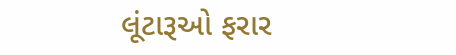લૂંટારૂઓ ફરાર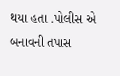થયા હતા .પોલીસ એ બનાવની તપાસ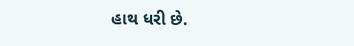હાથ ધરી છે.